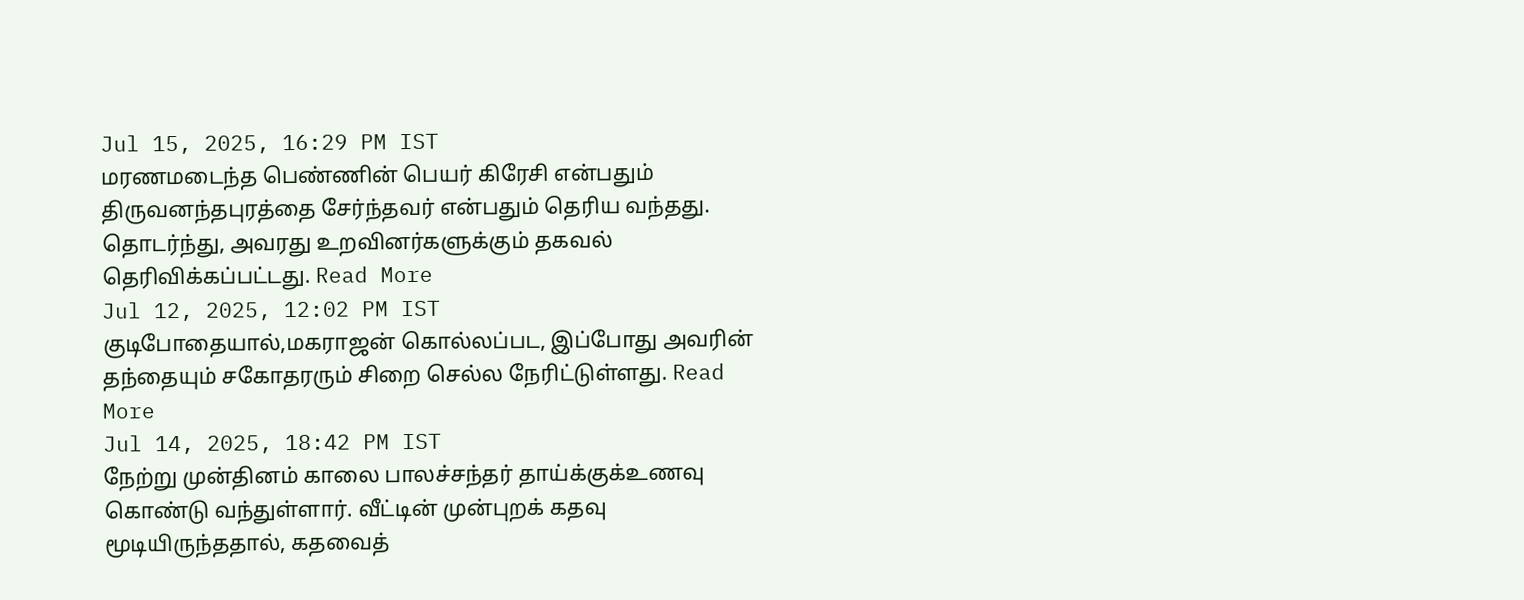Jul 15, 2025, 16:29 PM IST
மரணமடைந்த பெண்ணின் பெயர் கிரேசி என்பதும் திருவனந்தபுரத்தை சேர்ந்தவர் என்பதும் தெரிய வந்தது. தொடர்ந்து, அவரது உறவினர்களுக்கும் தகவல் தெரிவிக்கப்பட்டது. Read More
Jul 12, 2025, 12:02 PM IST
குடிபோதையால்,மகராஜன் கொல்லப்பட, இப்போது அவரின் தந்தையும் சகோதரரும் சிறை செல்ல நேரிட்டுள்ளது. Read More
Jul 14, 2025, 18:42 PM IST
நேற்று முன்தினம் காலை பாலச்சந்தர் தாய்க்குக்உணவு கொண்டு வந்துள்ளார். வீட்டின் முன்புறக் கதவு மூடியிருந்ததால், கதவைத்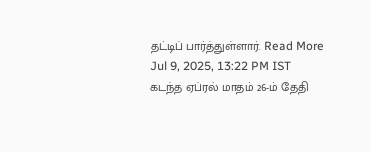தட்டிப் பார்த்துள்ளார். Read More
Jul 9, 2025, 13:22 PM IST
கடந்த ஏப்ரல் மாதம் 26-ம் தேதி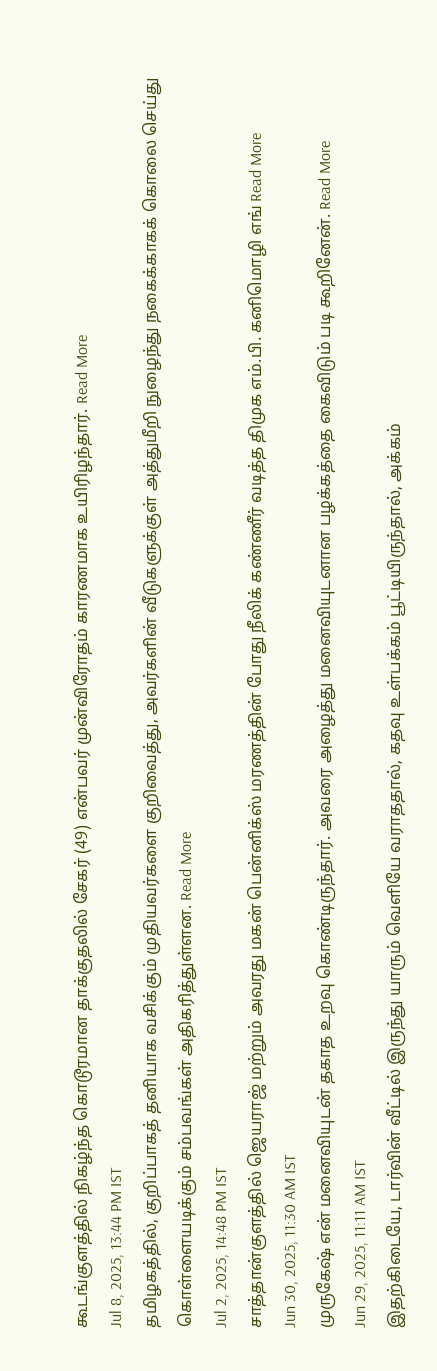கூடங்குளத்தில் நிகழ்ந்த கொடூரமான தாக்குதலில் சேகர் (49) என்பவர் முன்விரோதம் காரணமாக உயிரிழந்தார். Read More
Jul 8, 2025, 13:44 PM IST
தமிழகத்தில், குறிப்பாகத் தனியாக வசிக்கும் முதியவர்களை குறிவைத்து, அவர்களின் வீடுகளுக்குள் அத்துமீறி நுழைந்து நகைக்காகக் கொலை செய்து கொள்ளையடிக்கும் சம்பவங்கள் அதிகரித்துள்ளன. Read More
Jul 2, 2025, 14:48 PM IST
சாத்தான்குளத்தில் ஜெயராஜ் மற்றும் அவரது மகன் பென்னிக்ஸ் மரணத்தின் போது நீலிக் கண்ணீர் வடித்த திமுக எம்.பி. கனிமொழி எங் Read More
Jun 30, 2025, 11:30 AM IST
முருகேஷ் என் மனைவியுடன் தகாத உறவு கொண்டிருந்தார். அவரை அழைத்து மனைவியுடனான பழக்கத்தை கைவிடும் படி கூறினேன். Read More
Jun 29, 2025, 11:11 AM IST
இதற்கிடையே, டார்வின் வீட்டில் இருந்து யாரும் வெளியே வராததால், கதவு உள்பக்கம் பூட்டியிருந்தால், அக்கம்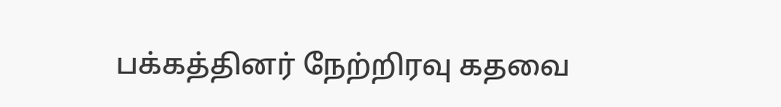பக்கத்தினர் நேற்றிரவு கதவை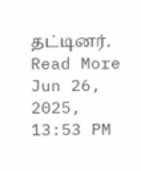தட்டினர். Read More
Jun 26, 2025, 13:53 PM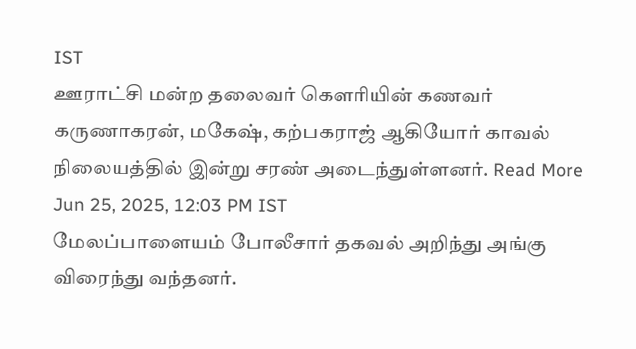IST
ஊராட்சி மன்ற தலைவர் கௌரியின் கணவர் கருணாகரன், மகேஷ், கற்பகராஜ் ஆகியோர் காவல் நிலையத்தில் இன்று சரண் அடைந்துள்ளனர். Read More
Jun 25, 2025, 12:03 PM IST
மேலப்பாளையம் போலீசார் தகவல் அறிந்து அங்கு விரைந்து வந்தனர்.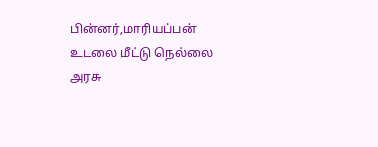பின்னர்,மாரியப்பன் உடலை மீட்டு நெல்லை அரசு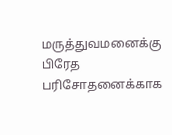மருத்துவமனைக்கு பிரேத பரிசோதனைக்காக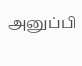அனுப்பி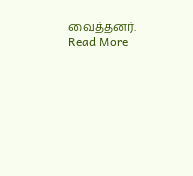வைத்தனர். Read More